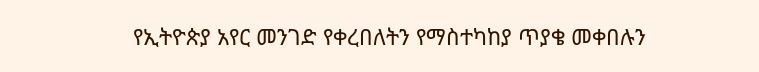የኢትዮጵያ አየር መንገድ የቀረበለትን የማስተካከያ ጥያቄ መቀበሉን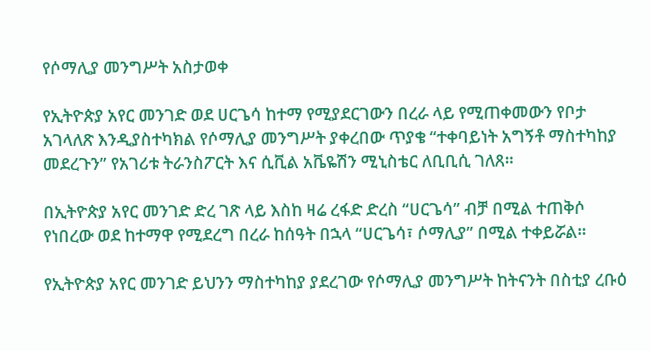የሶማሊያ መንግሥት አስታወቀ

የኢትዮጵያ አየር መንገድ ወደ ሀርጌሳ ከተማ የሚያደርገውን በረራ ላይ የሚጠቀመውን የቦታ አገላለጽ እንዲያስተካክል የሶማሊያ መንግሥት ያቀረበው ጥያቄ “ተቀባይነት አግኝቶ ማስተካከያ መደረጉን” የአገሪቱ ትራንስፖርት እና ሲቪል አቬዬሽን ሚኒስቴር ለቢቢሲ ገለጸ።

በኢትዮጵያ አየር መንገድ ድረ ገጽ ላይ እስከ ዛሬ ረፋድ ድረስ “ሀርጌሳ” ብቻ በሚል ተጠቅሶ የነበረው ወደ ከተማዋ የሚደረግ በረራ ከሰዓት በኋላ “ሀርጌሳ፣ ሶማሊያ” በሚል ተቀይሯል።

የኢትዮጵያ አየር መንገድ ይህንን ማስተካከያ ያደረገው የሶማሊያ መንግሥት ከትናንት በስቲያ ረቡዕ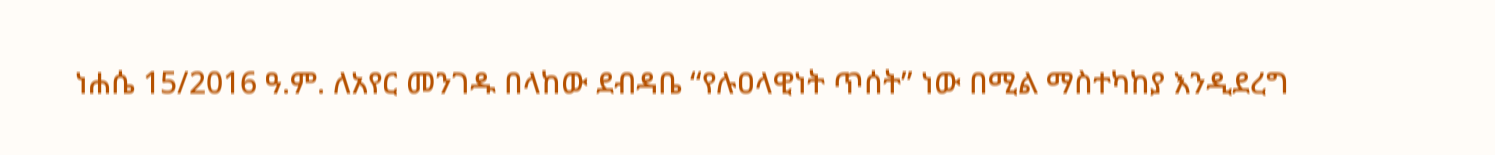ነሐሴ 15/2016 ዓ.ም. ለአየር መንገዱ በላከው ደብዳቤ “የሉዐላዊነት ጥሰት” ነው በሚል ማስተካከያ እንዲደረግ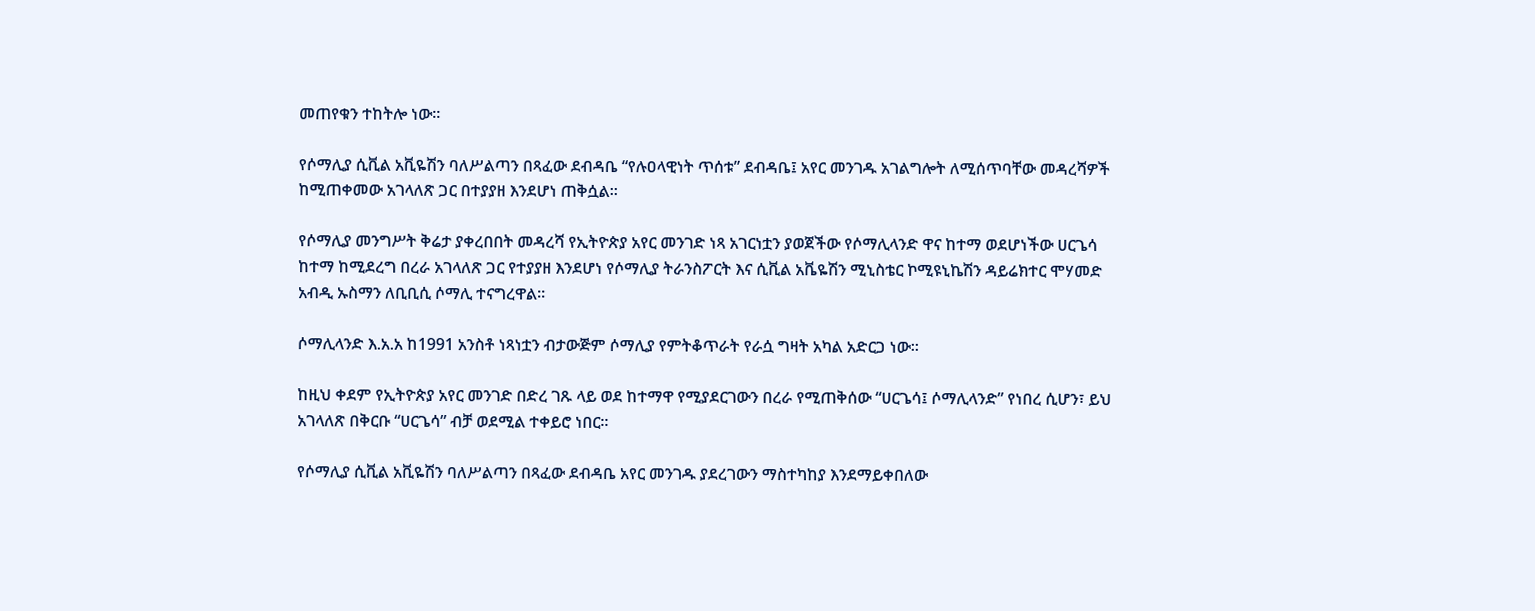መጠየቁን ተከትሎ ነው።

የሶማሊያ ሲቪል አቪዬሽን ባለሥልጣን በጻፈው ደብዳቤ “የሉዐላዊነት ጥሰቱ” ደብዳቤ፤ አየር መንገዱ አገልግሎት ለሚሰጥባቸው መዳረሻዎች ከሚጠቀመው አገላለጽ ጋር በተያያዘ እንደሆነ ጠቅሷል።

የሶማሊያ መንግሥት ቅሬታ ያቀረበበት መዳረሻ የኢትዮጵያ አየር መንገድ ነጻ አገርነቷን ያወጀችው የሶማሊላንድ ዋና ከተማ ወደሆነችው ሀርጌሳ ከተማ ከሚደረግ በረራ አገላለጽ ጋር የተያያዘ እንደሆነ የሶማሊያ ትራንስፖርት እና ሲቪል አቬዬሽን ሚኒስቴር ኮሚዩኒኬሽን ዳይሬክተር ሞሃመድ አብዲ ኡስማን ለቢቢሲ ሶማሊ ተናግረዋል።

ሶማሊላንድ እ.አ.አ ከ1991 አንስቶ ነጻነቷን ብታውጅም ሶማሊያ የምትቆጥራት የራሷ ግዛት አካል አድርጋ ነው።

ከዚህ ቀደም የኢትዮጵያ አየር መንገድ በድረ ገጹ ላይ ወደ ከተማዋ የሚያደርገውን በረራ የሚጠቅሰው “ሀርጌሳ፤ ሶማሊላንድ” የነበረ ሲሆን፣ ይህ አገላለጽ በቅርቡ “ሀርጌሳ” ብቻ ወደሚል ተቀይሮ ነበር።

የሶማሊያ ሲቪል አቪዬሽን ባለሥልጣን በጻፈው ደብዳቤ አየር መንገዱ ያደረገውን ማስተካከያ እንደማይቀበለው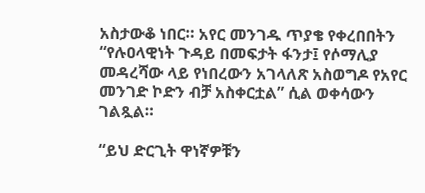አስታውቆ ነበር። አየር መንገዱ ጥያቄ የቀረበበትን “የሉዐላዊነት ጉዳይ በመፍታት ፋንታ፤ የሶማሊያ መዳረሻው ላይ የነበረውን አገላለጽ አስወግዶ የአየር መንገድ ኮድን ብቻ አስቀርቷል” ሲል ወቀሳውን ገልጿል።

“ይህ ድርጊት ዋነኛዎቹን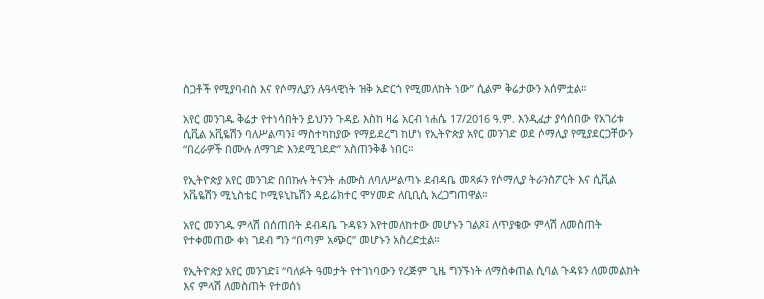ስጋቶች የሚያባብስ እና የሶማሊያን ሉዓላዊነት ዝቅ አድርጎ የሚመለከት ነው” ሲልም ቅሬታውን አሰምቷል።

አየር መንገዱ ቅሬታ የተነሳበትን ይህንን ጉዳይ እስከ ዛሬ አርብ ነሐሴ 17/2016 ዓ.ም. እንዲፈታ ያሳሰበው የአገሪቱ ሲቪል አቪዬሽን ባለሥልጣን፤ ማስተካከያው የማይደረግ ከሆነ የኢትዮጵያ አየር መንገድ ወደ ሶማሊያ የሚያደርጋቸውን “በረራዎች በሙሉ ለማገድ እንደሚገደድ” አስጠንቅቆ ነበር።

የኢትዮጵያ አየር መንገድ በበኩሉ ትናንት ሐሙስ ለባለሥልጣኑ ደብዳቤ መጻፉን የሶማሊያ ትራንስፖርት እና ሲቪል አቬዬሽን ሚኒስቴር ኮሚዩኒኬሽን ዳይሬክተር ሞሃመድ ለቢቢሲ አረጋግጠዋል።

አየር መንገዱ ምላሽ በሰጠበት ደብዳቤ ጉዳዩን እየተመለከተው መሆኑን ገልጾ፤ ለጥያቄው ምላሽ ለመስጠት የተቀመጠው ቀነ ገደብ ግን “በጣም አጭር” መሆኑን አስረድቷል።

የኢትዮጵያ አየር መንገድ፤ “ባለፉት ዓመታት የተገነባውን የረጅም ጊዜ ግንኙነት ለማስቀጠል ሲባል ጉዳዩን ለመመልከት እና ምላሽ ለመስጠት የተወሰነ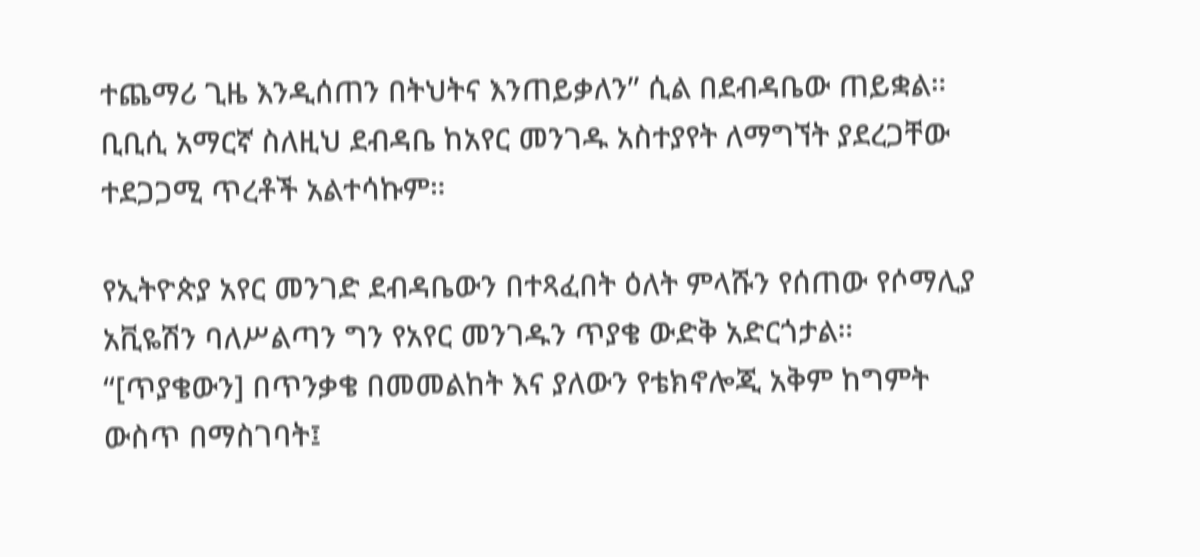ተጨማሪ ጊዜ እንዲሰጠን በትህትና እንጠይቃለን” ሲል በደብዳቤው ጠይቋል። ቢቢሲ አማርኛ ስለዚህ ደብዳቤ ከአየር መንገዱ አስተያየት ለማግኘት ያደረጋቸው ተደጋጋሚ ጥረቶች አልተሳኩም።

የኢትዮጵያ አየር መንገድ ደብዳቤውን በተጻፈበት ዕለት ምላሹን የሰጠው የሶማሊያ አቪዬሽን ባለሥልጣን ግን የአየር መንገዱን ጥያቄ ውድቅ አድርጎታል። “[ጥያቄውን] በጥንቃቄ በመመልከት እና ያለውን የቴክኖሎጂ አቅም ከግምት ውስጥ በማስገባት፤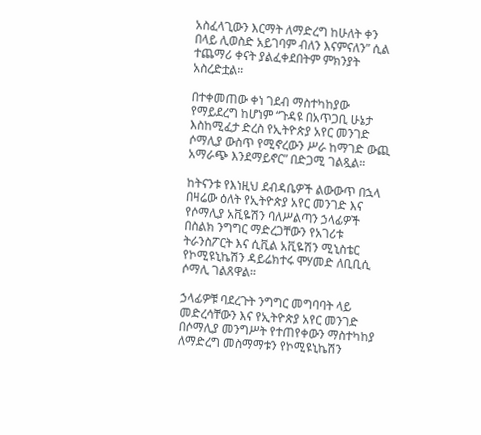አስፈላጊውን እርማት ለማድረግ ከሁለት ቀን በላይ ሊወስድ አይገባም ብለን እናምናለን” ሲል ተጨማሪ ቀናት ያልፈቀደበትም ምክንያት አስረድቷል።

በተቀመጠው ቀነ ገደብ ማስተካከያው የማይደረግ ከሆነም “ጉዳዩ በአጥጋቢ ሁኔታ እስከሚፈታ ድረስ የኢትዮጵያ አየር መንገድ ሶማሊያ ውስጥ የሚኖረውን ሥራ ከማገድ ውጪ አማራጭ እንደማይኖር” በድጋሚ ገልጿል።

ከትናንቱ የእነዚህ ደብዳቤዎች ልውውጥ በኋላ በዛሬው ዕለት የኢትዮጵያ አየር መንገድ እና የሶማሊያ አቪዬሽን ባለሥልጣን ኃላፊዎች በስልክ ንግግር ማድረጋቸውን የአገሪቱ ትራንስፖርት እና ሲቪል አቪዬሽን ሚኒስቴር የኮሚዩኒኬሽን ዳይሬክተሩ ሞሃመድ ለቢቢሲ ሶማሊ ገልጸዋል።

ኃላፊዎቹ ባደረጉት ንግግር መግባባት ላይ መድረሳቸውን እና የኢትዮጵያ አየር መንገድ በሶማሊያ መንግሥት የተጠየቀውን ማስተካከያ ለማድረግ መስማማቱን የኮሚዩኒኬሽን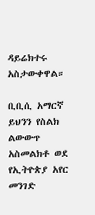ዳይሬክተሩ አስታውቀዋል።

ቢቢሲ አማርኛ ይህንን የስልክ ልውውጥ አስመልክቶ ወደ የኢትዮጵያ አየር መንገድ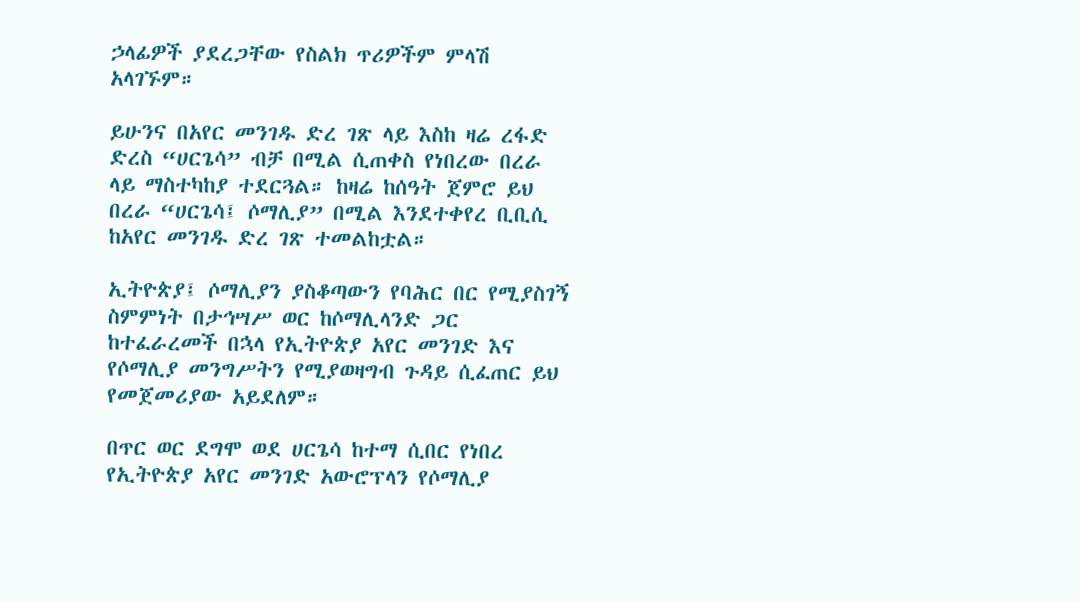ኃላፊዎች ያደረጋቸው የስልክ ጥሪዎችም ምላሽ አላገኙም።

ይሁንና በአየር መንገዱ ድረ ገጽ ላይ እስከ ዛሬ ረፋድ ድረስ “ሀርጌሳ” ብቻ በሚል ሲጠቀስ የነበረው በረራ ላይ ማስተካከያ ተደርጓል። ከዛሬ ከሰዓት ጀምሮ ይህ በረራ “ሀርጌሳ፤ ሶማሊያ” በሚል እንደተቀየረ ቢቢሲ ከአየር መንገዱ ድረ ገጽ ተመልከቷል።

ኢትዮጵያ፤ ሶማሊያን ያስቆጣውን የባሕር በር የሚያስገኝ ስምምነት በታኅሣሥ ወር ከሶማሊላንድ ጋር ከተፈራረመች በኋላ የኢትዮጵያ አየር መንገድ እና የሶማሊያ መንግሥትን የሚያወዛግብ ጉዳይ ሲፈጠር ይህ የመጀመሪያው አይደለም።

በጥር ወር ደግሞ ወደ ሀርጌሳ ከተማ ሲበር የነበረ የኢትዮጵያ አየር መንገድ አውሮፕላን የሶማሊያ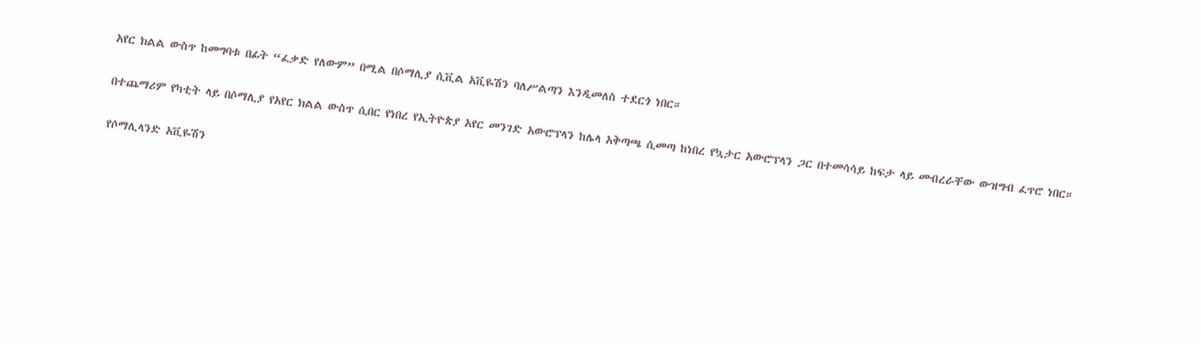አየር ክልል ውስጥ ከመግባቱ በፊት “ፈቃድ የለውም” በሚል በሶማሊያ ሲቪል አቪዬሽን ባለሥልጣን እንዲመለስ ተደርጎ ነበር።

በተጨማሪም የካቲት ላይ በሶማሊያ የአየር ክልል ውስጥ ሲበር የነበረ የኢትዮጵያ አየር መንገድ አውሮፕላን ከሌላ አቅጣጫ ሲመጣ ከነበረ የኳታር አውሮፕላን ጋር በተመሳሳይ ከፍታ ላይ መብረራቸው ውዝግብ ፈጥሮ ነበር።

የሶማሊላንድ አቪዬሽን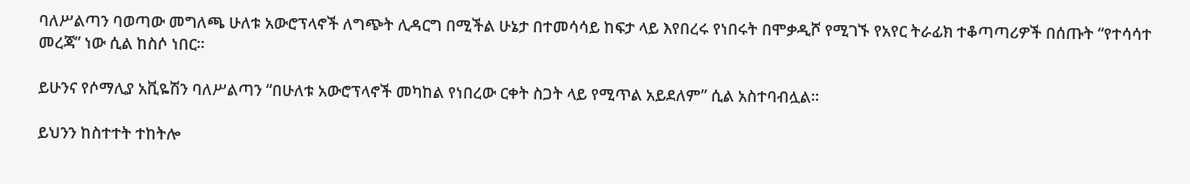ባለሥልጣን ባወጣው መግለጫ ሁለቱ አውሮፕላኖች ለግጭት ሊዳርግ በሚችል ሁኔታ በተመሳሳይ ከፍታ ላይ እየበረሩ የነበሩት በሞቃዲሾ የሚገኙ የአየር ትራፊክ ተቆጣጣሪዎች በሰጡት “የተሳሳተ መረጃ” ነው ሲል ከስሶ ነበር።

ይሁንና የሶማሊያ አቪዬሽን ባለሥልጣን “በሁለቱ አውሮፕላኖች መካከል የነበረው ርቀት ስጋት ላይ የሚጥል አይደለም” ሲል አስተባብሏል።

ይህንን ከስተተት ተከትሎ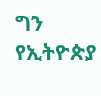ግን የኢትዮጵያ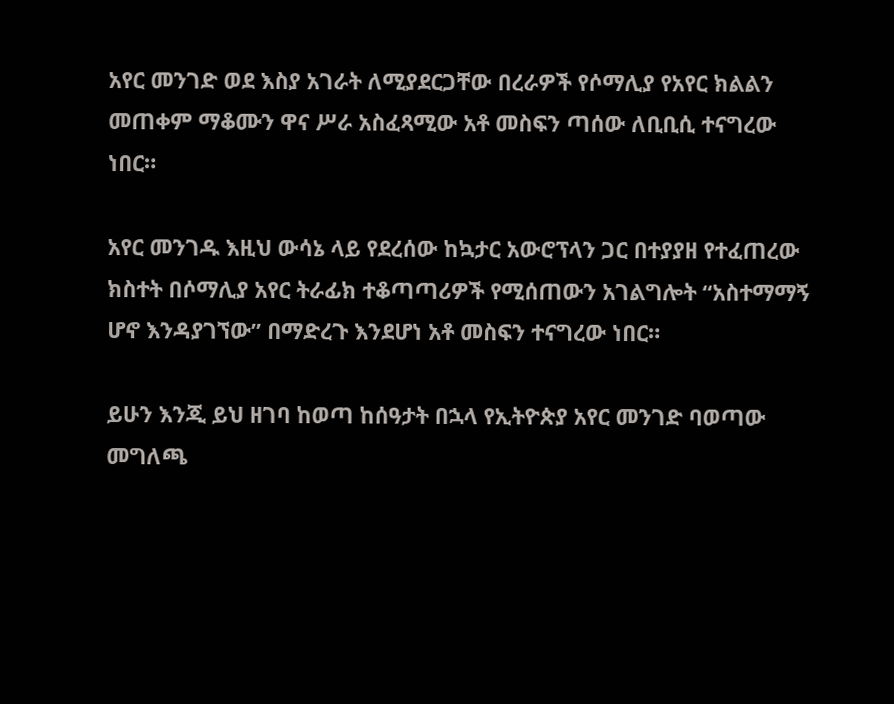አየር መንገድ ወደ እስያ አገራት ለሚያደርጋቸው በረራዎች የሶማሊያ የአየር ክልልን መጠቀም ማቆሙን ዋና ሥራ አስፈጻሚው አቶ መስፍን ጣሰው ለቢቢሲ ተናግረው ነበር።

አየር መንገዱ እዚህ ውሳኔ ላይ የደረሰው ከኳታር አውሮፕላን ጋር በተያያዘ የተፈጠረው ክስተት በሶማሊያ አየር ትራፊክ ተቆጣጣሪዎች የሚሰጠውን አገልግሎት “አስተማማኝ ሆኖ እንዳያገኘው” በማድረጉ እንደሆነ አቶ መስፍን ተናግረው ነበር።

ይሁን እንጂ ይህ ዘገባ ከወጣ ከሰዓታት በኋላ የኢትዮጵያ አየር መንገድ ባወጣው መግለጫ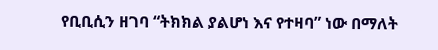የቢቢሲን ዘገባ “ትክክል ያልሆነ እና የተዛባ” ነው በማለት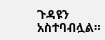ጉዳዩን አስተባብሏል።